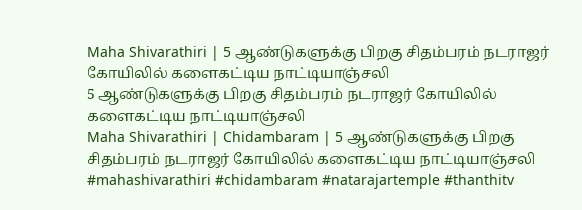Maha Shivarathiri | 5 ஆண்டுகளுக்கு பிறகு சிதம்பரம் நடராஜர் கோயிலில் களைகட்டிய நாட்டியாஞ்சலி
5 ஆண்டுகளுக்கு பிறகு சிதம்பரம் நடராஜர் கோயிலில் களைகட்டிய நாட்டியாஞ்சலி
Maha Shivarathiri | Chidambaram | 5 ஆண்டுகளுக்கு பிறகு சிதம்பரம் நடராஜர் கோயிலில் களைகட்டிய நாட்டியாஞ்சலி #mahashivarathiri #chidambaram #natarajartemple #thanthitv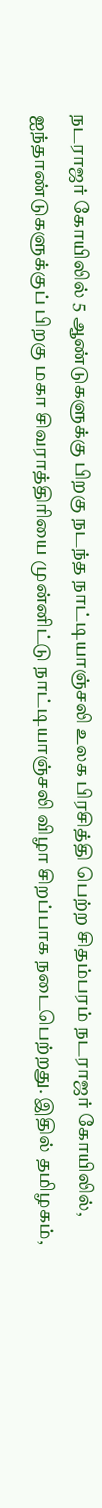நடராஜர் கோயிலில் 5 ஆண்டுகளுக்கு பிறகு நடந்த நாட்டியாஞ்சலி உலக பிரசித்தி பெற்ற சிதம்பரம் நடராஜர் கோயிலில், ஐந்தாண்டுகளுக்குப் பிறகு மகா சிவராத்திரியை முன்னிட்டு நாட்டியாஞ்சலி விழா சிறப்பாக நடைபெற்றது. இதில் தமிழகம்,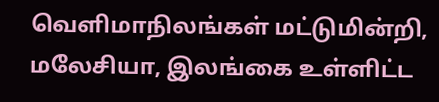வெளிமாநிலங்கள் மட்டுமின்றி, மலேசியா, இலங்கை உள்ளிட்ட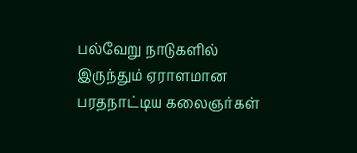பல்வேறு நாடுகளில் இருந்தும் ஏராளமான பரதநாட்டிய கலைஞர்கள்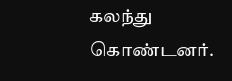கலந்து கொண்டனர்.